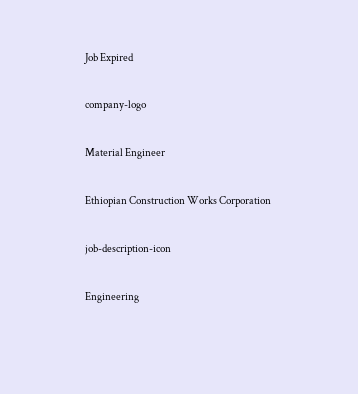Job Expired

company-logo

Material Engineer

Ethiopian Construction Works Corporation

job-description-icon

Engineering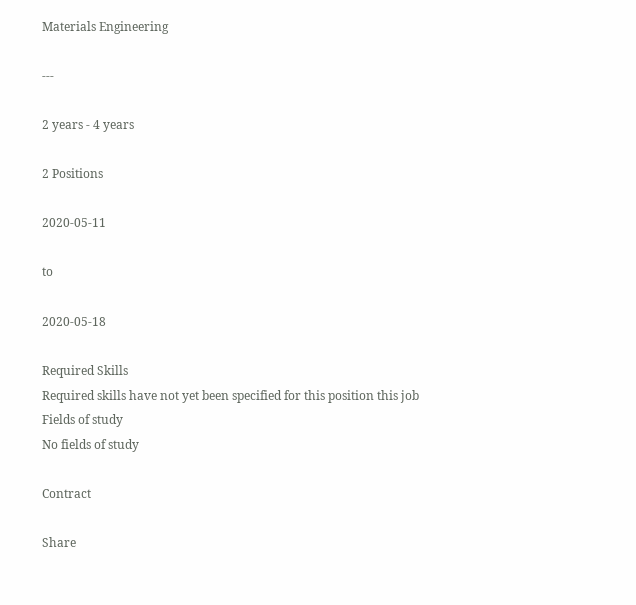Materials Engineering

---

2 years - 4 years

2 Positions

2020-05-11

to

2020-05-18

Required Skills
Required skills have not yet been specified for this position this job
Fields of study
No fields of study

Contract

Share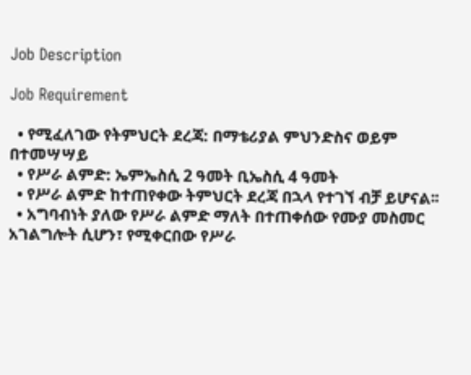Job Description

Job Requirement

  • የሚፈለገው የትምህርት ደረጃ: በማቴሪያል ምህንድስና ወይም በተመሣሣይ
  • የሥራ ልምድ: ኤምኤስሲ 2 ዓመት ቢኤስሲ 4 ዓመት
  • የሥራ ልምድ ከተጠየቀው ትምህርት ደረጃ በኋላ የተገኘ ብቻ ይሆናል፡፡
  • አግባብነት ያለው የሥራ ልምድ ማለት በተጠቀሰው የሙያ መስመር አገልግሎት ሲሆን፣ የሚቀርበው የሥራ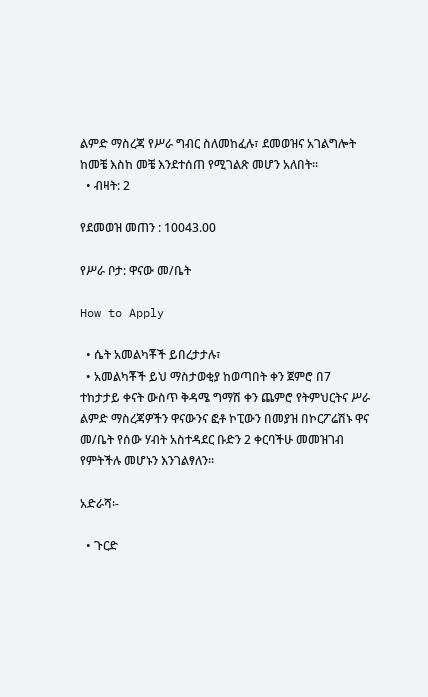ልምድ ማስረጃ የሥራ ግብር ስለመከፈሉ፣ ደመወዝና አገልግሎት ከመቼ እስከ መቼ እንደተሰጠ የሚገልጽ መሆን አለበት፡፡
  • ብዛት: 2

የደመወዝ መጠን : 10043.00

የሥራ ቦታ: ዋናው መ/ቤት

How to Apply

  • ሴት አመልካቾች ይበረታታሉ፣
  • አመልካቾች ይህ ማስታወቂያ ከወጣበት ቀን ጀምሮ በ7 ተከታታይ ቀናት ውስጥ ቅዳሜ ግማሽ ቀን ጨምሮ የትምህርትና ሥራ ልምድ ማስረጃዎችን ዋናውንና ፎቶ ኮፒውን በመያዝ በኮርፖሬሽኑ ዋና መ/ቤት የሰው ሃብት አስተዳደር ቡድን 2 ቀርባችሁ መመዝገብ የምትችሉ መሆኑን እንገልፃለን፡፡

አድራሻ፡-

  • ጉርድ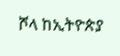ሾላ ከኢትዮጵያ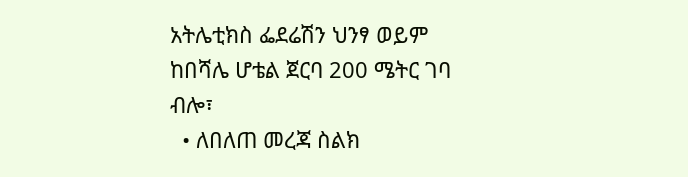አትሌቲክስ ፌደሬሽን ህንፃ ወይም ከበሻሌ ሆቴል ጀርባ 200 ሜትር ገባ ብሎ፣
  • ለበለጠ መረጃ ስልክ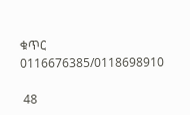ቁጥር 0116676385/0118698910

 48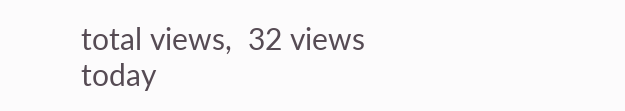total views,  32 views today